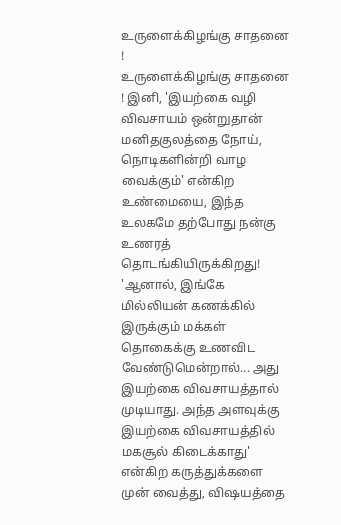உருளைக்கிழங்கு சாதனை !
உருளைக்கிழங்கு சாதனை ! இனி, 'இயற்கை வழி விவசாயம் ஒன்றுதான் மனிதகுலத்தை நோய், நொடிகளின்றி வாழ வைக்கும்' என்கிற உண்மையை, இந்த உலகமே தற்போது நன்கு உணரத் தொடங்கியிருக்கிறது! 'ஆனால், இங்கே மில்லியன் கணக்கில் இருக்கும் மக்கள் தொகைக்கு உணவிட வேண்டுமென்றால்... அது இயற்கை விவசாயத்தால் முடியாது. அந்த அளவுக்கு இயற்கை விவசாயத்தில் மகசூல் கிடைக்காது' என்கிற கருத்துக்களை முன் வைத்து, விஷயத்தை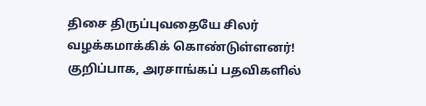திசை திருப்புவதையே சிலர் வழக்கமாக்கிக் கொண்டுள்ளனர்! குறிப்பாக, அரசாங்கப் பதவிகளில்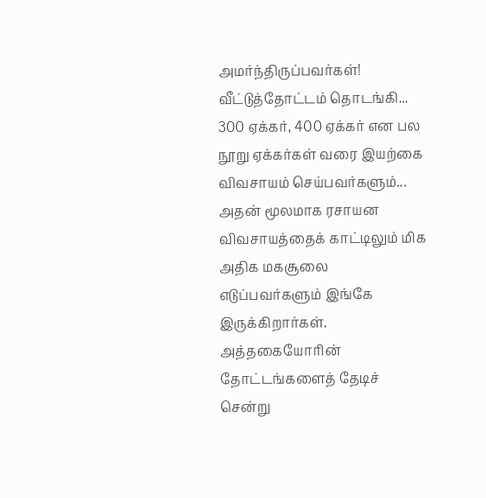அமர்ந்திருப்பவர்கள்!   வீட்டுத்தோட்டம் தொடங்கி... 300 ஏக்கர், 400 ஏக்கர் என பல நூறு ஏக்கர்கள் வரை இயற்கை விவசாயம் செய்பவர்களும்... அதன் மூலமாக ரசாயன விவசாயத்தைக் காட்டிலும் மிக அதிக மகசூலை எடுப்பவர்களும் இங்கே இருக்கிறார்கள். அத்தகையோரின் தோட்டங்களைத் தேடிச் சென்று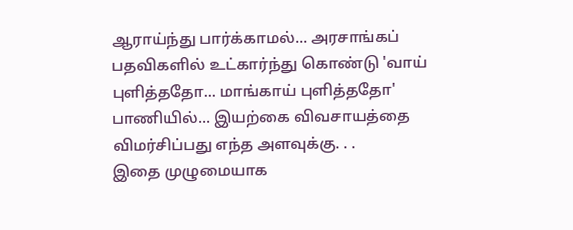ஆராய்ந்து பார்க்காமல்... அரசாங்கப் பதவிகளில் உட்கார்ந்து கொண்டு 'வாய் புளித்ததோ... மாங்காய் புளித்ததோ' பாணியில்... இயற்கை விவசாயத்தை விமர்சிப்பது எந்த அளவுக்கு. . .
இதை முழுமையாக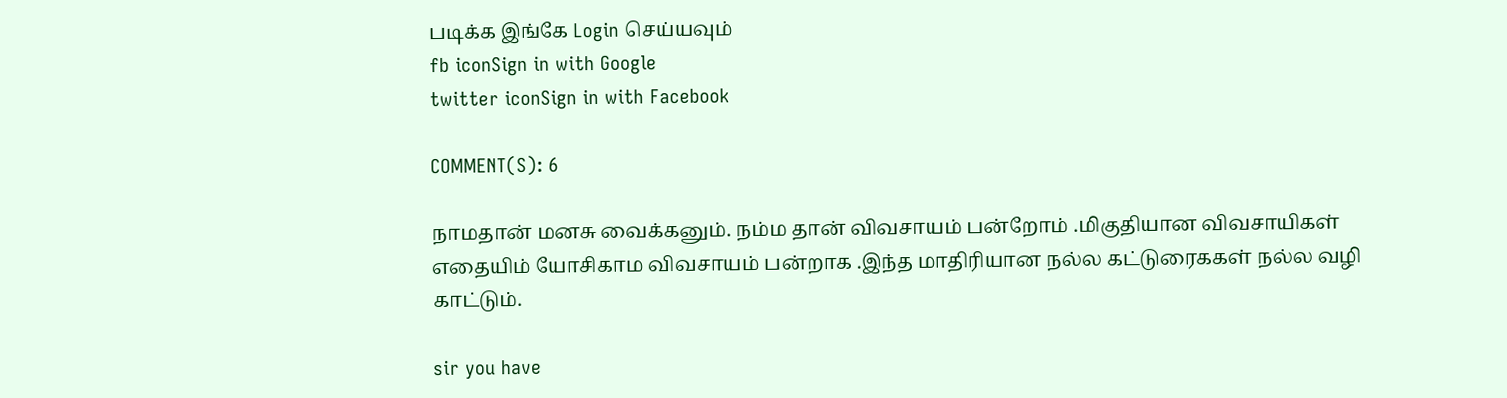படிக்க இங்கே Login செய்யவும்
fb iconSign in with Google
twitter iconSign in with Facebook

COMMENT(S): 6

நாமதான் மனசு வைக்கனும். நம்ம தான் விவசாயம் பன்றோம் .மிகுதியான விவசாயிகள் எதையிம் யோசிகாம விவசாயம் பன்றாக .இந்த மாதிரியான நல்ல கட்டுரைககள் நல்ல வழி காட்டும்.

sir you have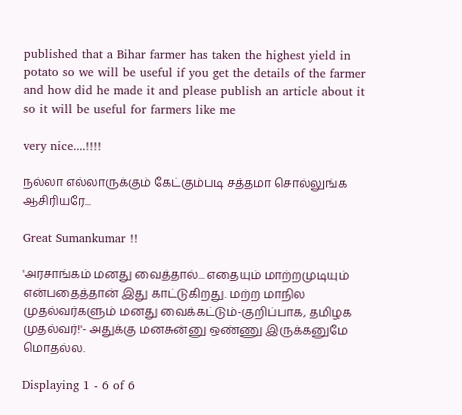published that a Bihar farmer has taken the highest yield in potato so we will be useful if you get the details of the farmer and how did he made it and please publish an article about it so it will be useful for farmers like me

very nice....!!!!

நல்லா எல்லாருக்கும் கேட்கும்படி சத்தமா சொல்லுங்க ஆசிரியரே...

Great Sumankumar !!

'அரசாங்கம் மனது வைத்தால்... எதையும் மாற்றமுடியும் என்பதைத்தான் இது காட்டுகிறது. மற்ற மாநில முதல்வர்களும் மனது வைக்கட்டும்-குறிப்பாக, தமிழக முதல்வர்!'- அதுக்கு மனசுன்னு ஒண்ணு இருக்கனுமே மொதல்ல.

Displaying 1 - 6 of 6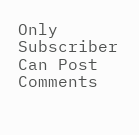Only Subscriber Can Post Comments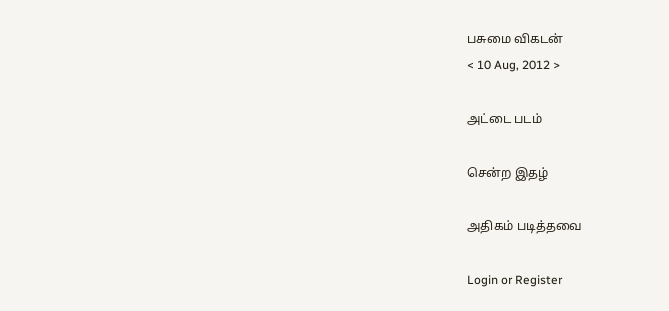பசுமை விகடன்
< 10 Aug, 2012 >

அட்டை படம்

சென்ற இதழ்

அதிகம் படித்தவை

Login or Register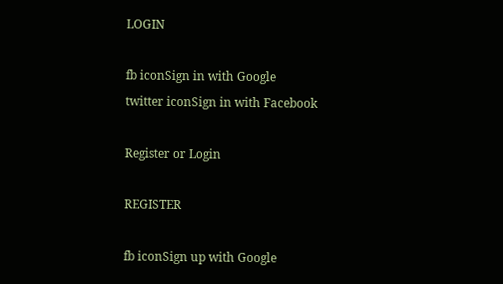LOGIN

fb iconSign in with Google
twitter iconSign in with Facebook

Register or Login

REGISTER

fb iconSign up with Google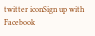twitter iconSign up with Facebook